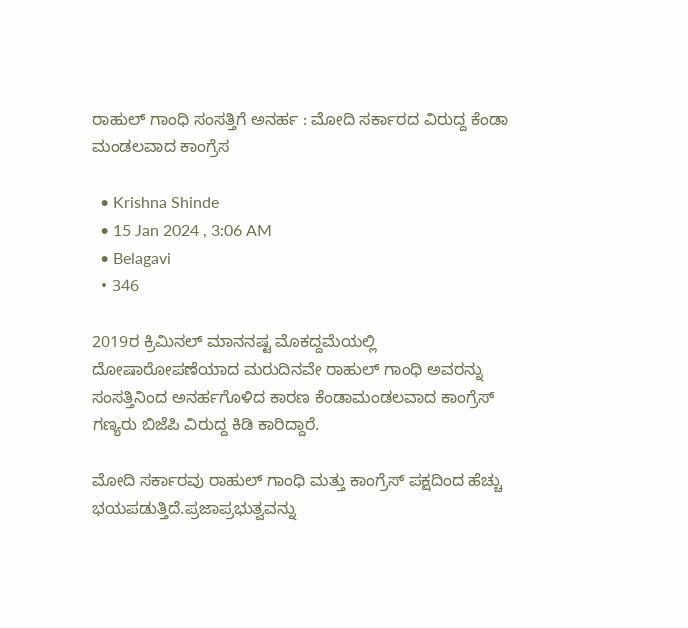ರಾಹುಲ್ ಗಾಂಧಿ ಸಂಸತ್ತಿಗೆ ಅನರ್ಹ : ಮೋದಿ ಸರ್ಕಾರದ ವಿರುದ್ದ ಕೆಂಡಾ ಮಂಡಲವಾದ ಕಾಂಗ್ರೆಸ

  • Krishna Shinde
  • 15 Jan 2024 , 3:06 AM
  • Belagavi
  • 346

2019ರ ಕ್ರಿಮಿನಲ್ ಮಾನನಷ್ಟ ಮೊಕದ್ದಮೆಯಲ್ಲಿ ದೋಷಾರೋಪಣೆಯಾದ ಮರುದಿನವೇ ರಾಹುಲ್ ಗಾಂಧಿ ಅವರನ್ನು ಸಂಸತ್ತಿನಿಂದ ಅನರ್ಹಗೊಳಿದ ಕಾರಣ ಕೆಂಡಾಮಂಡಲವಾದ ಕಾಂಗ್ರೆಸ್ ಗಣ್ಯರು ಬಿಜೆಪಿ ವಿರುದ್ದ ಕಿಡಿ ಕಾರಿದ್ದಾರೆ.

ಮೋದಿ ಸರ್ಕಾರವು ರಾಹುಲ್ ಗಾಂಧಿ ಮತ್ತು ಕಾಂಗ್ರೆಸ್ ಪಕ್ಷದಿಂದ ಹೆಚ್ಚು ಭಯಪಡುತ್ತಿದೆ.ಪ್ರಜಾಪ್ರಭುತ್ವವನ್ನು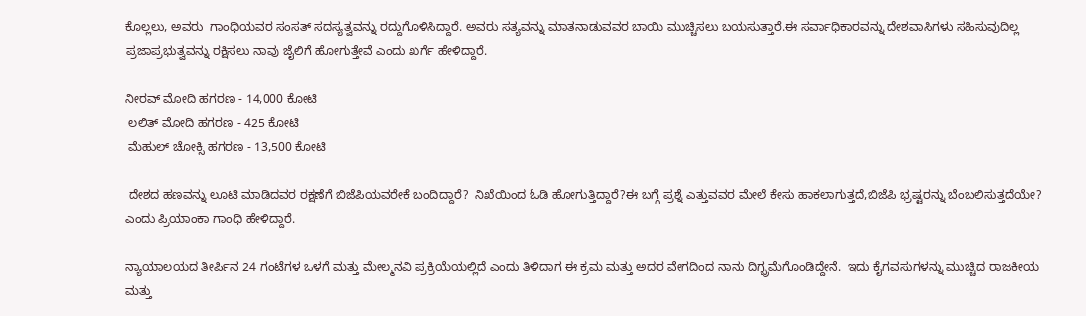ಕೊಲ್ಲಲು, ಅವರು  ಗಾಂಧಿಯವರ ಸಂಸತ್ ಸದಸ್ಯತ್ವವನ್ನು ರದ್ದುಗೊಳಿಸಿದ್ದಾರೆ. ಅವರು ಸತ್ಯವನ್ನು ಮಾತನಾಡುವವರ ಬಾಯಿ ಮುಚ್ಚಿಸಲು ಬಯಸುತ್ತಾರೆ.ಈ ಸರ್ವಾಧಿಕಾರವನ್ನು ದೇಶವಾಸಿಗಳು ಸಹಿಸುವುದಿಲ್ಲ ಪ್ರಜಾಪ್ರಭುತ್ವವನ್ನು ರಕ್ಷಿಸಲು ನಾವು ಜೈಲಿಗೆ ಹೋಗುತ್ತೇವೆ ಎಂದು ಖರ್ಗೆ ಹೇಳಿದ್ದಾರೆ.

ನೀರವ್ ಮೋದಿ ಹಗರಣ - 14,000 ಕೋಟಿ
 ಲಲಿತ್ ಮೋದಿ ಹಗರಣ - 425 ಕೋಟಿ
 ಮೆಹುಲ್ ಚೋಕ್ಸಿ ಹಗರಣ - 13,500 ಕೋಟಿ

 ದೇಶದ ಹಣವನ್ನು ಲೂಟಿ ಮಾಡಿದವರ ರಕ್ಷಣೆಗೆ ಬಿಜೆಪಿಯವರೇಕೆ ಬಂದಿದ್ದಾರೆ?  ನಿಖೆಯಿಂದ ಓಡಿ ಹೋಗುತ್ತಿದ್ದಾರೆ?ಈ ಬಗ್ಗೆ ಪ್ರಶ್ನೆ ಎತ್ತುವವರ ಮೇಲೆ ಕೇಸು ಹಾಕಲಾಗುತ್ತದೆ,ಬಿಜೆಪಿ ಭ್ರಷ್ಟರನ್ನು ಬೆಂಬಲಿಸುತ್ತದೆಯೇ?
ಎಂದು ಪ್ರಿಯಾಂಕಾ ಗಾಂಧಿ ಹೇಳಿದ್ದಾರೆ.

ನ್ಯಾಯಾಲಯದ ತೀರ್ಪಿನ 24 ಗಂಟೆಗಳ ಒಳಗೆ ಮತ್ತು ಮೇಲ್ಮನವಿ ಪ್ರಕ್ರಿಯೆಯಲ್ಲಿದೆ ಎಂದು ತಿಳಿದಾಗ ಈ ಕ್ರಮ ಮತ್ತು ಅದರ ವೇಗದಿಂದ ನಾನು ದಿಗ್ಭ್ರಮೆಗೊಂಡಿದ್ದೇನೆ.  ಇದು ಕೈಗವಸುಗಳನ್ನು ಮುಚ್ಚಿದ ರಾಜಕೀಯ ಮತ್ತು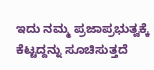ಇದು ನಮ್ಮ ಪ್ರಜಾಪ್ರಭುತ್ವಕ್ಕೆ ಕೆಟ್ಟದ್ದನ್ನು ಸೂಚಿಸುತ್ತದೆ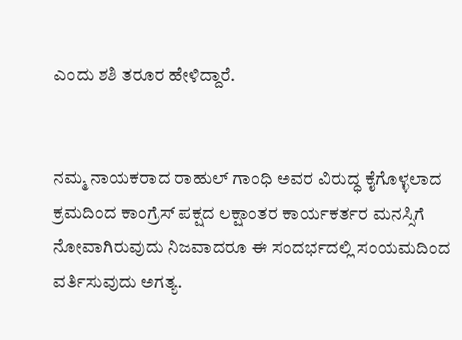ಎಂದು ಶಶಿ ತರೂರ ಹೇಳಿದ್ದಾರೆ.


ನಮ್ಮ ನಾಯಕರಾದ ರಾಹುಲ್ ಗಾಂಧಿ ಅವರ ವಿರುದ್ಧ ಕೈಗೊಳ್ಳಲಾದ ಕ್ರಮದಿಂದ ಕಾಂಗ್ರೆಸ್ ಪಕ್ಷದ ಲಕ್ಷಾಂತರ ಕಾರ್ಯಕರ್ತರ ಮನಸ್ಸಿಗೆ ನೋವಾಗಿರುವುದು ನಿಜವಾದರೂ ಈ ಸಂದರ್ಭದಲ್ಲಿ ಸಂಯಮದಿಂದ ವರ್ತಿಸುವುದು ಅಗತ್ಯ.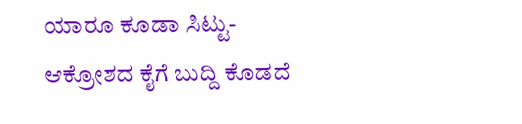ಯಾರೂ ಕೂಡಾ ಸಿಟ್ಟು-ಆಕ್ರೋಶದ ಕೈಗೆ ಬುದ್ದಿ ಕೊಡದೆ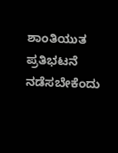ಶಾಂತಿಯುತ ಪ್ರತಿಭಟನೆ ನಡೆಸಬೇಕೆಂದು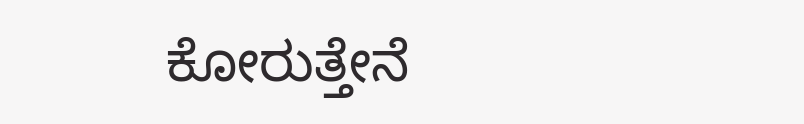ಕೋರುತ್ತೇನೆ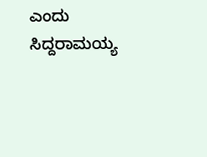ಎಂದು ಸಿದ್ದರಾಮಯ್ಯ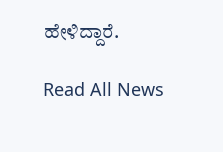ಹೇಳಿದ್ದಾರೆ.

Read All News